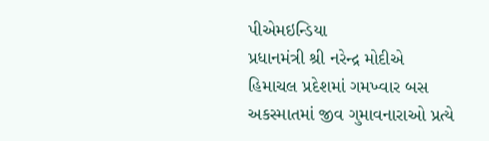પીએમઇન્ડિયા
પ્રધાનમંત્રી શ્રી નરેન્દ્ર મોદીએ હિમાચલ પ્રદેશમાં ગમખ્વાર બસ અકસ્માતમાં જીવ ગુમાવનારાઓ પ્રત્યે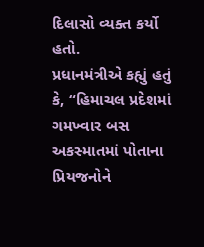દિલાસો વ્યક્ત કર્યો હતો.
પ્રધાનમંત્રીએ કહ્યું હતું કે, “હિમાચલ પ્રદેશમાં ગમખ્વાર બસ અકસ્માતમાં પોતાના પ્રિયજનોને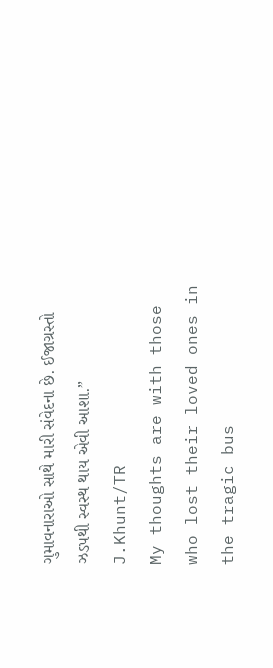ગુમાવનારાઓ સાથે મારી સંવેદના છે. ઈજાગ્રસ્તો ઝડપથી સ્વસ્થ થાય એવી આશા.”
J.Khunt/TR
My thoughts are with those who lost their loved ones in the tragic bus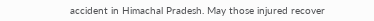accident in Himachal Pradesh. May those injured recover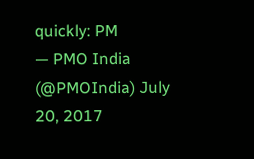quickly: PM
— PMO India (@PMOIndia) July 20, 2017